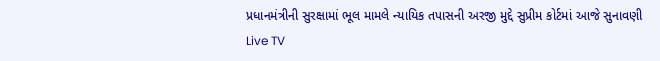પ્રધાનમંત્રીની સુરક્ષામાં ભૂલ મામલે ન્યાયિક તપાસની અરજી મુદ્દે સુપ્રીમ કોર્ટમાં આજે સુનાવણી
Live TV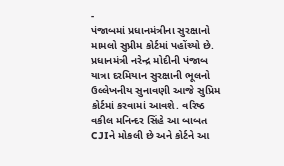-
પંજાબમાં પ્રધાનમંત્રીના સુરક્ષાનો મામલો સુપ્રીમ કોર્ટમાં પહોંચ્યો છે. પ્રધાનમંત્રી નરેન્દ્ર મોદીની પંજાબ યાત્રા દરમિયાન સુરક્ષાની ભૂલનો ઉલ્લેખનીય સુનાવણી આજે સુપ્રિમ કોર્ટમાં કરવામાં આવશે. વરિષ્ઠ વકીલ મનિન્દર સિંહે આ બાબત CJIને મોકલી છે અને કોર્ટને આ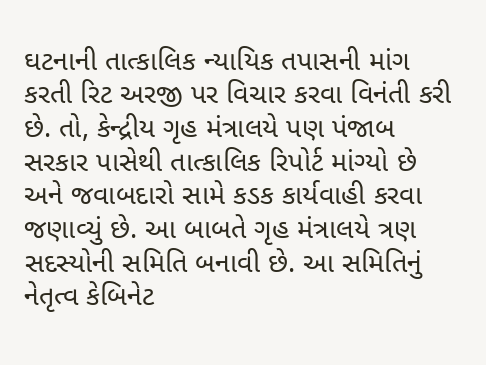ઘટનાની તાત્કાલિક ન્યાયિક તપાસની માંગ કરતી રિટ અરજી પર વિચાર કરવા વિનંતી કરી છે. તો, કેન્દ્રીય ગૃહ મંત્રાલયે પણ પંજાબ સરકાર પાસેથી તાત્કાલિક રિપોર્ટ માંગ્યો છે અને જવાબદારો સામે કડક કાર્યવાહી કરવા જણાવ્યું છે. આ બાબતે ગૃહ મંત્રાલયે ત્રણ સદસ્યોની સમિતિ બનાવી છે. આ સમિતિનું નેતૃત્વ કેબિનેટ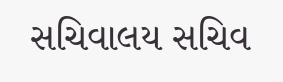સચિવાલય સચિવ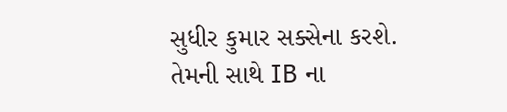સુધીર કુમાર સક્સેના કરશે. તેમની સાથે IB ના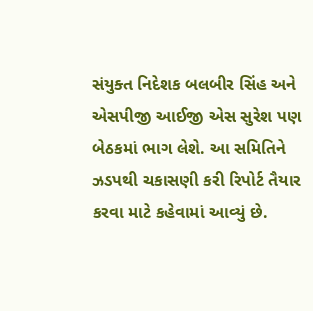સંયુક્ત નિદેશક બલબીર સિંહ અને એસપીજી આઈજી એસ સુરેશ પણ બેઠકમાં ભાગ લેશે. આ સમિતિને ઝડપથી ચકાસણી કરી રિપોર્ટ તૈયાર કરવા માટે કહેવામાં આવ્યું છે.